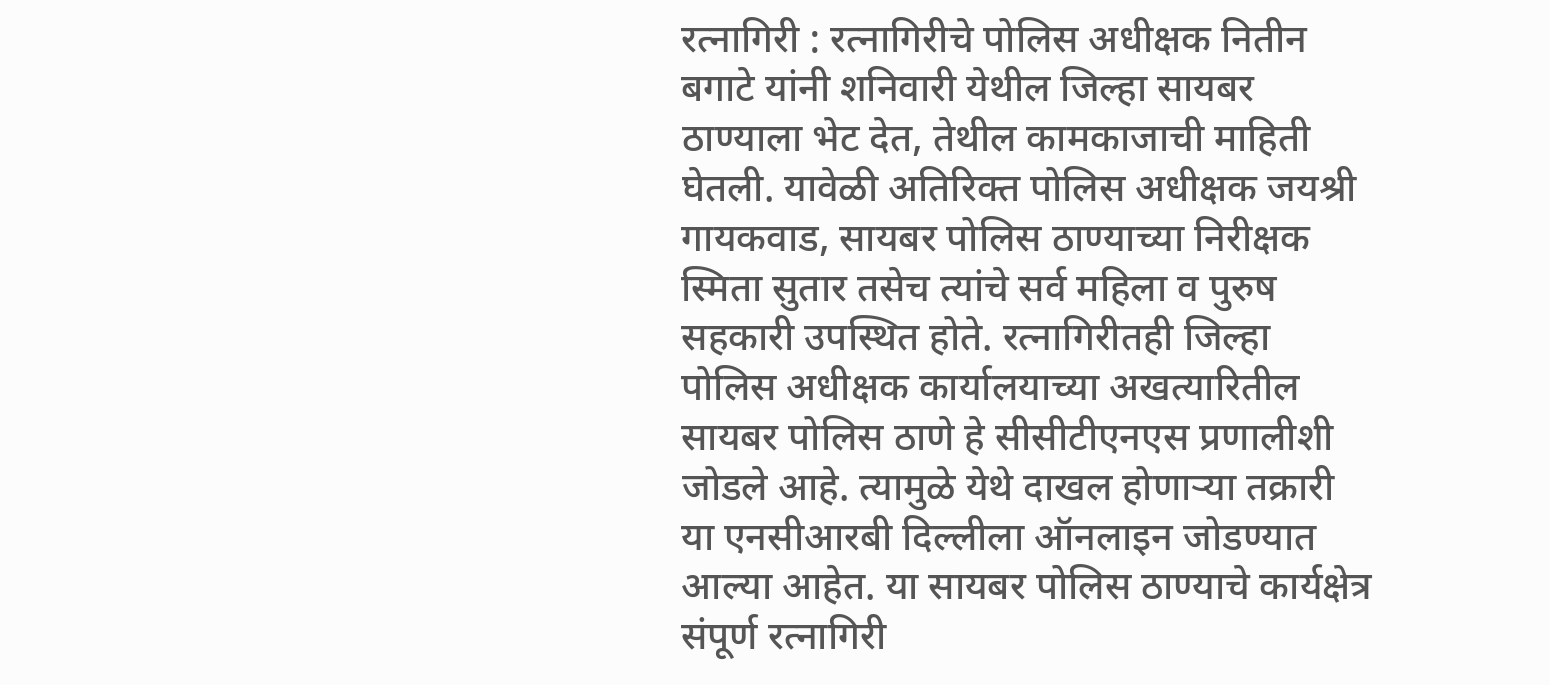रत्नागिरी : रत्नागिरीचे पोलिस अधीक्षक नितीन बगाटे यांनी शनिवारी येथील जिल्हा सायबर ठाण्याला भेट देत, तेथील कामकाजाची माहिती घेतली. यावेळी अतिरिक्त पोलिस अधीक्षक जयश्री गायकवाड, सायबर पोलिस ठाण्याच्या निरीक्षक स्मिता सुतार तसेच त्यांचे सर्व महिला व पुरुष सहकारी उपस्थित होते. रत्नागिरीतही जिल्हा पोलिस अधीक्षक कार्यालयाच्या अखत्यारितील सायबर पोलिस ठाणे हे सीसीटीएनएस प्रणालीशी जोडले आहे. त्यामुळे येथे दाखल होणाऱ्या तक्रारी या एनसीआरबी दिल्लीला ऑनलाइन जोडण्यात आल्या आहेत. या सायबर पोलिस ठाण्याचे कार्यक्षेत्र संपूर्ण रत्नागिरी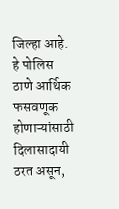जिल्हा आहे. हे पोलिस ठाणे आर्थिक फसवणूक होणाऱ्यांसाठी दिलासादायी ठरत असून,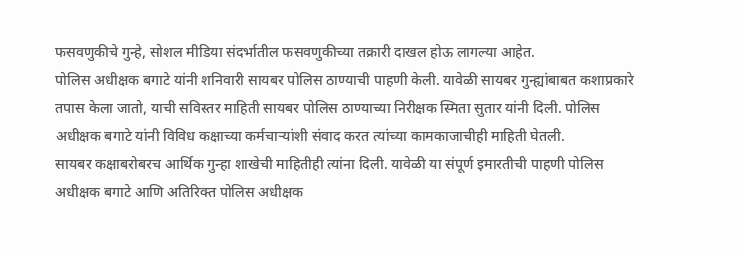फसवणुकीचे गुन्हे, सोशल मीडिया संदर्भातील फसवणुकीच्या तक्रारी दाखल होऊ लागल्या आहेत.
पोलिस अधीक्षक बगाटे यांनी शनिवारी सायबर पोलिस ठाण्याची पाहणी केली. यावेळी सायबर गुन्ह्यांबाबत कशाप्रकारे तपास केला जातो, याची सविस्तर माहिती सायबर पोलिस ठाण्याच्या निरीक्षक स्मिता सुतार यांनी दिली. पोलिस अधीक्षक बगाटे यांनी विविध कक्षाच्या कर्मचाऱ्यांशी संवाद करत त्यांच्या कामकाजाचीही माहिती घेतली.
सायबर कक्षाबरोबरच आर्थिक गुन्हा शाखेची माहितीही त्यांना दिली. यावेळी या संपूर्ण इमारतीची पाहणी पोलिस अधीक्षक बगाटे आणि अतिरिक्त पोलिस अधीक्षक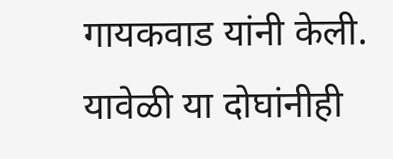गायकवाड यांनी केली. यावेळी या दोघांनीही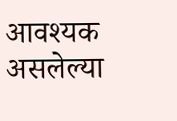आवश्यक असलेल्या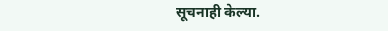सूचनाही केल्या.